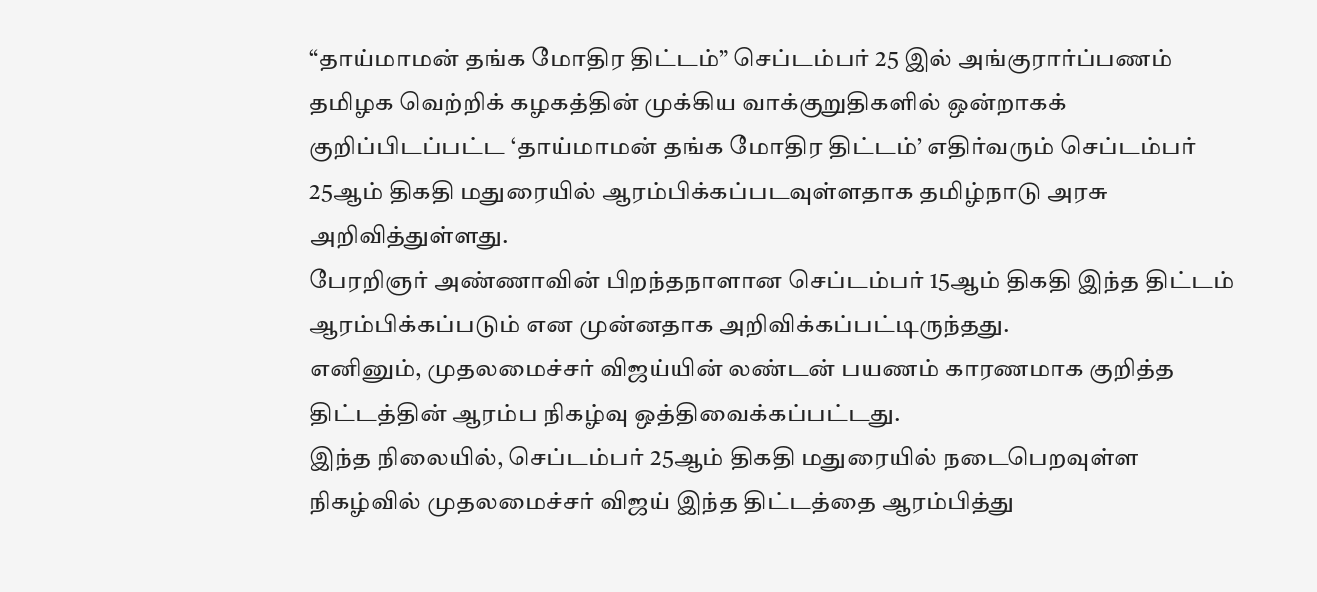“தாய்மாமன் தங்க மோதிர திட்டம்” செப்டம்பர் 25 இல் அங்குரார்ப்பணம்
தமிழக வெற்றிக் கழகத்தின் முக்கிய வாக்குறுதிகளில் ஒன்றாகக் குறிப்பிடப்பட்ட ‘தாய்மாமன் தங்க மோதிர திட்டம்’ எதிர்வரும் செப்டம்பர் 25ஆம் திகதி மதுரையில் ஆரம்பிக்கப்படவுள்ளதாக தமிழ்நாடு அரசு அறிவித்துள்ளது.
பேரறிஞர் அண்ணாவின் பிறந்தநாளான செப்டம்பர் 15ஆம் திகதி இந்த திட்டம் ஆரம்பிக்கப்படும் என முன்னதாக அறிவிக்கப்பட்டிருந்தது.
எனினும், முதலமைச்சர் விஜய்யின் லண்டன் பயணம் காரணமாக குறித்த திட்டத்தின் ஆரம்ப நிகழ்வு ஒத்திவைக்கப்பட்டது.
இந்த நிலையில், செப்டம்பர் 25ஆம் திகதி மதுரையில் நடைபெறவுள்ள நிகழ்வில் முதலமைச்சர் விஜய் இந்த திட்டத்தை ஆரம்பித்து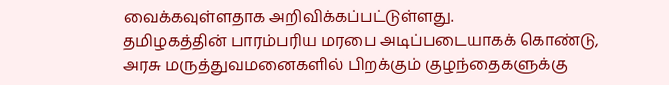வைக்கவுள்ளதாக அறிவிக்கப்பட்டுள்ளது.
தமிழகத்தின் பாரம்பரிய மரபை அடிப்படையாகக் கொண்டு, அரசு மருத்துவமனைகளில் பிறக்கும் குழந்தைகளுக்கு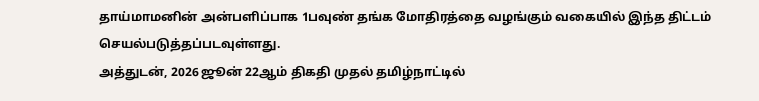தாய்மாமனின் அன்பளிப்பாக 1பவுண் தங்க மோதிரத்தை வழங்கும் வகையில் இந்த திட்டம் செயல்படுத்தப்படவுள்ளது.
அத்துடன், 2026 ஜூன் 22ஆம் திகதி முதல் தமிழ்நாட்டில்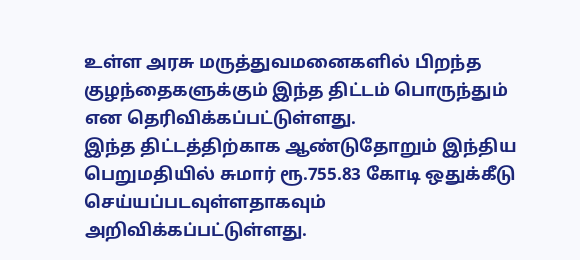உள்ள அரசு மருத்துவமனைகளில் பிறந்த குழந்தைகளுக்கும் இந்த திட்டம் பொருந்தும் என தெரிவிக்கப்பட்டுள்ளது.
இந்த திட்டத்திற்காக ஆண்டுதோறும் இந்திய பெறுமதியில் சுமார் ரூ.755.83 கோடி ஒதுக்கீடு செய்யப்படவுள்ளதாகவும் அறிவிக்கப்பட்டுள்ளது.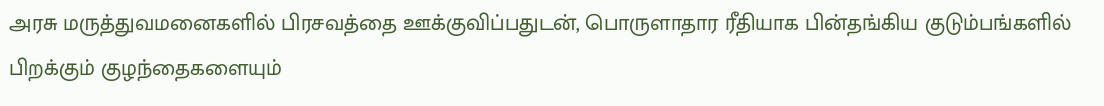அரசு மருத்துவமனைகளில் பிரசவத்தை ஊக்குவிப்பதுடன், பொருளாதார ரீதியாக பின்தங்கிய குடும்பங்களில் பிறக்கும் குழந்தைகளையும்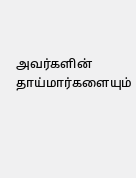அவர்களின் தாய்மார்களையும்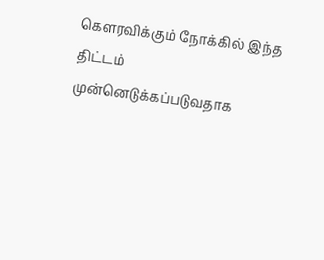கௌரவிக்கும் நோக்கில் இந்த திட்டம் முன்னெடுக்கப்படுவதாக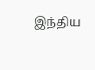இந்திய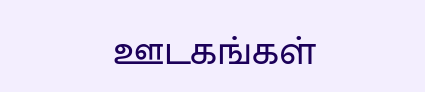ஊடகங்கள்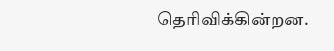தெரிவிக்கின்றன.